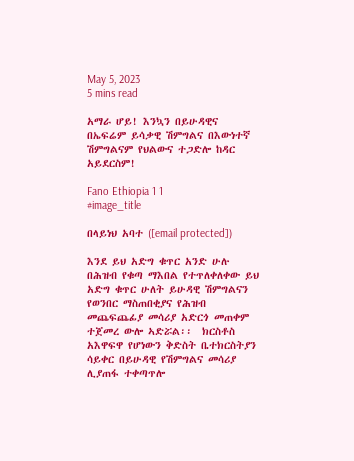May 5, 2023
5 mins read

አማራ ሆይ! እንኳን በይሁዳዊና በኤፍሬም ይሳቃዊ ሽምግልና በእውነተኛ ሽምግልናም የህልውና ተጋድሎ ከዳር አይደርስም!

Fano Ethiopia 1 1
#image_title

በላይነህ አባተ ([email protected])

እንደ ይህ አድግ ቁጥር አንድ ሁሉ በሕዝብ የቁጣ ማእበል የተጥለቀለቀው ይህ አድግ ቁጥር ሁለት ይሁዳዊ ሽምግልናን የወንበር ማስጠበቂያና የሕዝብ መጨፍጨፊያ መሳሪያ አድርጎ መጠቀም ተጀመረ ውሎ ኣድሯል፡፡  ክርስቶስ አእዋፍዋ የሆነውን ቅድስት ቤተክርስትያን ሳይቀር በይሁዳዊ የሽምግልና መሳሪያ ሊያጠፋ ተቀጣጥሎ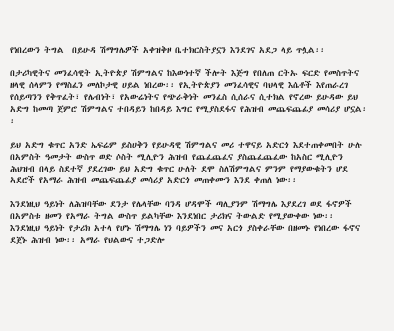የነበረውን ትግል  በይሁዳ ሽማግሌዎች አቀዝቅዞ ቤተክርስትያኗን እንደገና አደጋ ላይ ጥሏል፡፡

በታሪካዊትና መንፈሳዊት ኢትዮጵያ ሽምግልና ከእውነተኛ ችሎት እጅግ የበለጠ ርትኡ ፍርድ የመስጥትና ዘላዊ ሰላምን የማስፈን መለኮታዊ ሀይል ነበረው፡፡ የኢትዮጵያን መንፈሳዊና ባህላዊ እሴቶች እየጠራረገ የሰይጣንን የቅጥፈት፣ የሌብነት፣ የአውሬነትና የጭራቅነት መንፈስ ሲሰራና ሲተክል የኖረው ይሁዳው ይህ አድግ ከመጣ ጀምሮ ሽምግልና ተበዳይን ከበዳይ እግር የሚያስደፋና የሕዝብ መጨፍጨፊያ መሳሪያ ሆኗል፡፡

ይህ አድግ ቁጥር አንድ ኤፍሬም ይስሀቅን የይሁዳዊ ሽምግልና መሪ ተዋናይ አድርጎ እደተጠቀመበት ሁሉ  በአምስት ዓመታት ውስጥ ወድ ሶስት ሚሊዮን ሕዝብ የጨፈጨፈና ያስጨፈጨፈው ከአስር ሚሊዮን ሕህዝብ በላይ ስደተኛ ያደረገው ይህ አድግ ቁጥር ሁለት ደሞ ስለሽምግልና ምንም የማያውቁትን ሆደ ኣደሮች የአማራ ሕዝብ መጨፍጨፊያ መሳሪያ አድርጎ መጠቀሙን እንደ ቀጠለ ነው፡፡

እንደነዚህ ዓይነት ለሕዝባቸው ደንታ የሌላቸው ባንዳ ሆዳሞች ጣሊያንም ሽማግሌ እያደረገ ወደ ፋኖዎች በአምስቱ ዘመን የአማራ ትግል ውስጥ ይልካቸው እንደነበር ታሪክና ትውልድ የሚያውቀው ነው፡፡ እንደነዚህ ዓይነት የታሪክ አተላ የሆኑ ሽማግሌ ነን ባይዎችን መና አርጎ ያስቀራቸው በዘመኑ የነበረው ፋኖና ደጀኑ ሕዝብ ነው፡፡ አማራ የህልውና ተጋድሎ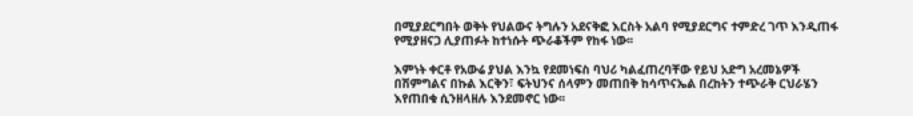በሚያደርግበት ወቅት የህልውና ትግሉን አደናቅፎ እርስት አልባ የሚያደርግና ተምድረ ገጥ እንዲጠፋ የሚያዘናጋ ሊያጠፉት ከተነሱት ጭራቆችም የከፋ ነው፡፡

እምነት ቀርቶ የአውሬ ያህል እንኳ የደመነፍስ ባህሪ ካልፈጠረባቸው የይህ አድግ አረመኔዎች በሽምግልና በኩል እርቅን፣ ፍትህንና ሰላምን መጠበቅ ከሳጥናኤል በረከትን ተጭራቅ ርህራሄን እየጠበቁ ሲንዘላዘሉ እንደመኖር ነው፡፡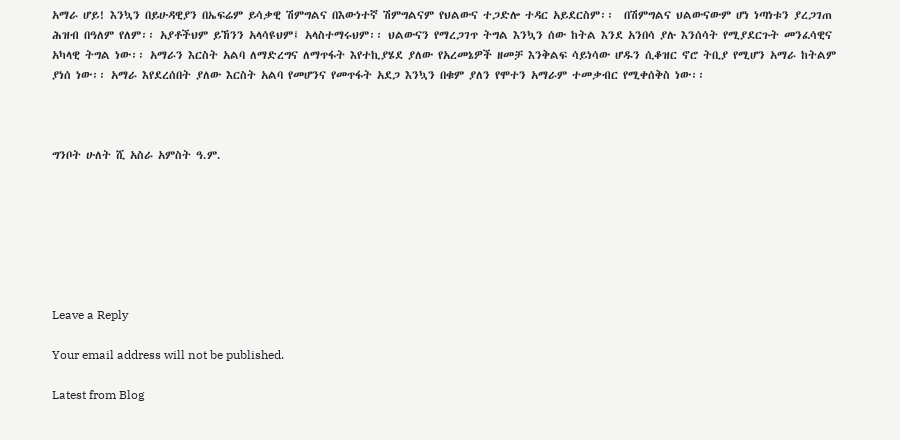አማራ ሆይ! እንኳን በይሁዳዊያን በኤፍሬም ይሳቃዊ ሽምግልና በእውነተኛ ሽምግልናም የህልውና ተጋድሎ ተዳር አይደርስም፡፡  በሽምግልና ህልውናውም ሆነ ነጣነቱን ያረጋገጠ ሕዝብ በዓለም የለም፡፡ አያቶችህም ይኸንን አላሳዩህም፤ አላስተማሩህም፡፡ ህልውናን የማረጋገጥ ትግል እንኳን ሰው ከትል እንደ አንበሳ ያሉ እንሰሳት የሚያደርጉት መንፈሳዊና አካላዊ ትግል ነው፡፡ አማራን እርስት አልባ ለማድረግና ለማጥፋት እየተኪያሄደ ያለው የአረመኔዎች ዘመቻ እንቅልፍ ሳይነሳው ሆዱን ሲቆዝር ኖሮ ትቢያ የሚሆን አማራ ከትልም ያነሰ ነው፡፡ አማራ እየደረሰበት ያለው እርስት አልባ የመሆንና የመጥፋት አደጋ እንኳን በቁም ያለን የሞተን አማራም ተመቃብር የሚቀሰቅስ ነው፡፡



ግንቦት ሁለት ሺ አስራ አምስት ዓ.ም.







Leave a Reply

Your email address will not be published.

Latest from Blog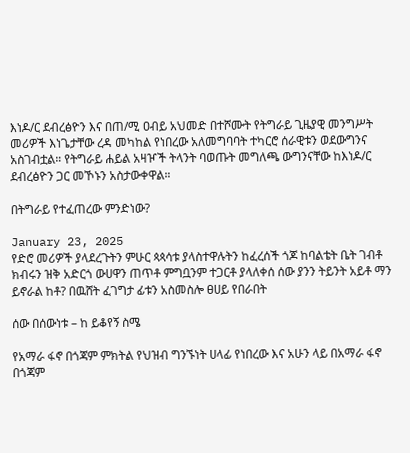እነዶ/ር ደብረፅዮን እና በጠ/ሚ ዐብይ አህመድ በተሾሙት የትግራይ ጊዜያዊ መንግሥት መሪዎች እነጌታቸው ረዳ መካከል የነበረው አለመግባባት ተካርሮ ሰራዊቱን ወደውግንና አስገብቷል። የትግራይ ሐይል አዛዦች ትላንት ባወጡት መግለጫ ውግንናቸው ከእነዶ/ር ደብረፅዮን ጋር መኾኑን አስታውቀዋል።

በትግራይ የተፈጠረው ምንድነው?

January 23, 2025
የድሮ መሪዎች ያላደረጉትን ምሁር ጳጳሳቱ ያላስተዋሉትን ከፈረሰች ጎጆ ከባልቴት ቤት ገብቶ ክብሩን ዝቅ አድርጎ ውሀዋን ጠጥቶ ምግቧንም ተጋርቶ ያላለቀሰ ሰው ያንን ትይንት አይቶ ማን ይኖራል ከቶ? በዉሸት ፈገግታ ፊቱን አስመስሎ ፀሀይ የበራበት

ሰው በሰውነቱ – ከ ይቆየኝ ስሜ

የአማራ ፋኖ በጎጃም ምክትል የህዝብ ግንኙነት ሀላፊ የነበረው እና አሁን ላይ በአማራ ፋኖ በጎጃም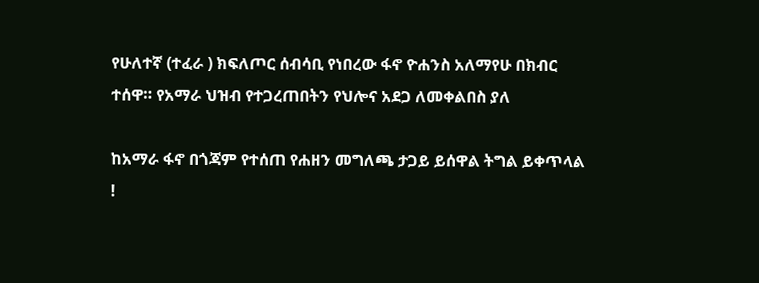የሁለተኛ (ተፈራ ) ክፍለጦር ሰብሳቢ የነበረው ፋኖ ዮሐንስ አለማየሁ በክብር ተሰዋ። የአማራ ህዝብ የተጋረጠበትን የህሎና አደጋ ለመቀልበስ ያለ

ከአማራ ፋኖ በጎጃም የተሰጠ የሐዘን መግለጫ ታጋይ ይሰዋል ትግል ይቀጥላል !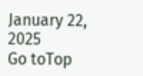January 22, 2025
Go toTop